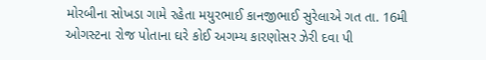મોરબીના સોખડા ગામે રહેતા મયુરભાઈ કાનજીભાઈ સુરેલાએ ગત તા. 16મી ઓગસ્ટના રોજ પોતાના ઘરે કોઈ અગમ્ય કારણોસર ઝેરી દવા પી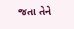જતા તેને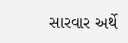સારવાર અર્થે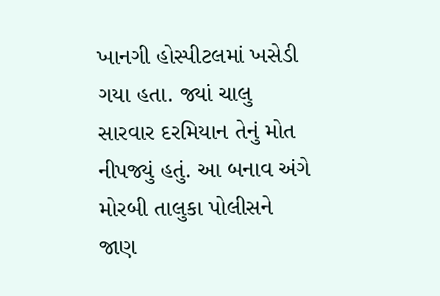ખાનગી હોસ્પીટલમાં ખસેડી ગયા હતા. જ્યાં ચાલુ સારવાર દરમિયાન તેનું મોત નીપજ્યું હતું. આ બનાવ અંગે મોરબી તાલુકા પોલીસને જાણ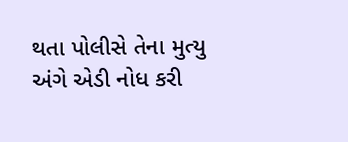થતા પોલીસે તેના મુત્યુ અંગે એડી નોધ કરી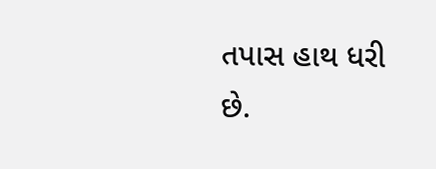તપાસ હાથ ધરી છે.